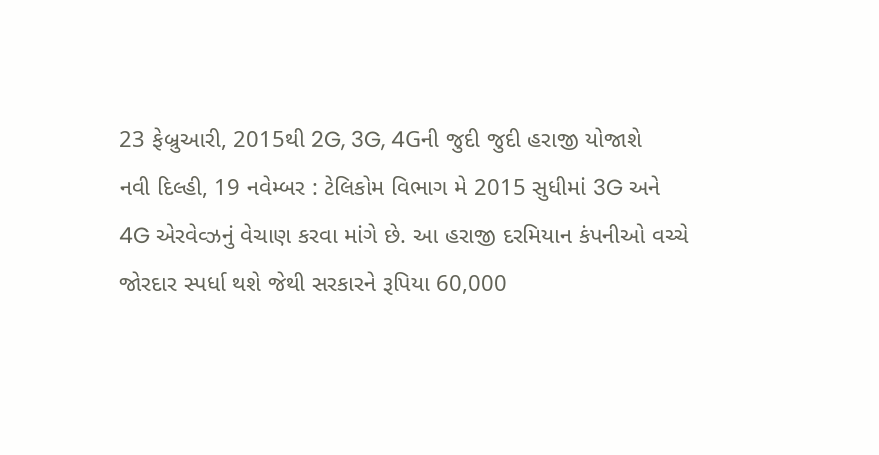23 ફેબ્રુઆરી, 2015થી 2G, 3G, 4Gની જુદી જુદી હરાજી યોજાશે
નવી દિલ્હી, 19 નવેમ્બર : ટેલિકોમ વિભાગ મે 2015 સુધીમાં 3G અને 4G એરવેવ્ઝનું વેચાણ કરવા માંગે છે. આ હરાજી દરમિયાન કંપનીઓ વચ્ચે જોરદાર સ્પર્ધા થશે જેથી સરકારને રૂપિયા 60,000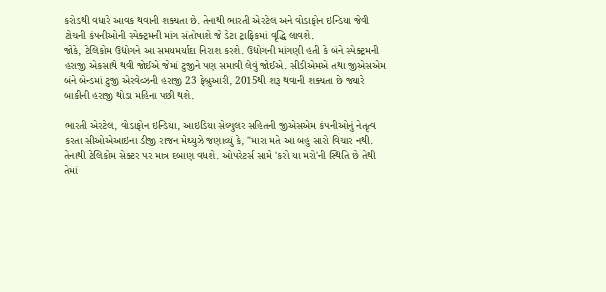કરોડથી વધારે આવક થવાની શક્યતા છે. તેનાથી ભારતી એરટેલ અને વોડાફોન ઇન્ડિયા જેવી ટોચની કંપનીઓની સ્પેક્ટ્રમની માંગ સંતોષાશે જે ડેટા ટ્રાફિકમાં વૃદ્ધિ લાવશે.
જોકે, ટેલિકોમ ઉદ્યોગને આ સમયમર્યાદા નિરાશ કરશે. ઉદ્યોગની માંગણી હતી કે બંને સ્પેક્ટ્રમની હરાજી એકસાથે થવી જોઈએ જેમાં ટુજીને પણ સમાવી લેવું જોઈએ. સીડીએમએ તથા જીએસએમ બંને બેન્ડમાં ટુજી એરવેવ્ઝની હરાજી 23 ફેબ્રુઆરી, 2015થી શરૂ થવાની શક્યતા છે જ્યારે બાકીની હરાજી થોડા મહિના પછી થશે.

ભારતી એરટેલ, વોડાફોન ઇન્ડિયા, આઇડિયા સેલ્યુલર સહિતની જીએસએમ કંપનીઓનું નેતૃત્વ કરતા સીઓએઆઇના ડીજી રાજન મેથ્યુઝે જણાવ્યું કે, "મારા મતે આ બહુ સારો વિચાર નથી. તેનાથી ટેલિકોમ સેક્ટર પર માત્ર દબાણ વધશે. ઓપરેટર્સ સામે 'કરો યા મરો'ની સ્થિતિ છે તેથી તેમાં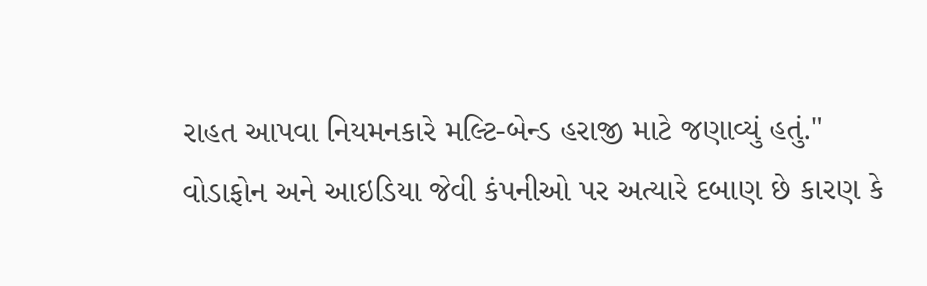રાહત આપવા નિયમનકારે મલ્ટિ-બેન્ડ હરાજી માટે જણાવ્યું હતું."
વોડાફોન અને આઇડિયા જેવી કંપનીઓ પર અત્યારે દબાણ છે કારણ કે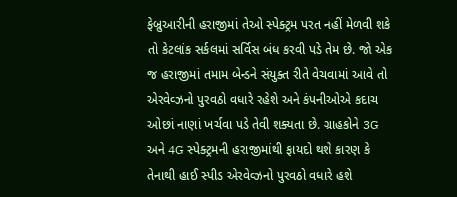ફેબ્રુઆરીની હરાજીમાં તેઓ સ્પેક્ટ્રમ પરત નહીં મેળવી શકે તો કેટલાંક સર્કલમાં સર્વિસ બંધ કરવી પડે તેમ છે. જો એક જ હરાજીમાં તમામ બેન્ડને સંયુક્ત રીતે વેચવામાં આવે તો એરવેવ્ઝનો પુરવઠો વધારે રહેશે અને કંપનીઓએ કદાચ ઓછાં નાણાં ખર્ચવા પડે તેવી શક્યતા છે. ગ્રાહકોને 3G અને 4G સ્પેક્ટ્રમની હરાજીમાંથી ફાયદો થશે કારણ કે તેનાથી હાઈ સ્પીડ એરવેવ્ઝનો પુરવઠો વધારે હશે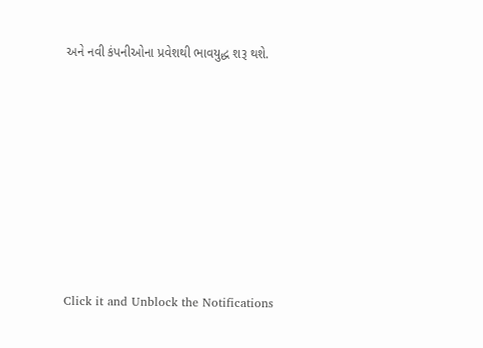અને નવી કંપનીઓના પ્રવેશથી ભાવયુદ્ધ શરૂ થશે.












Click it and Unblock the Notifications